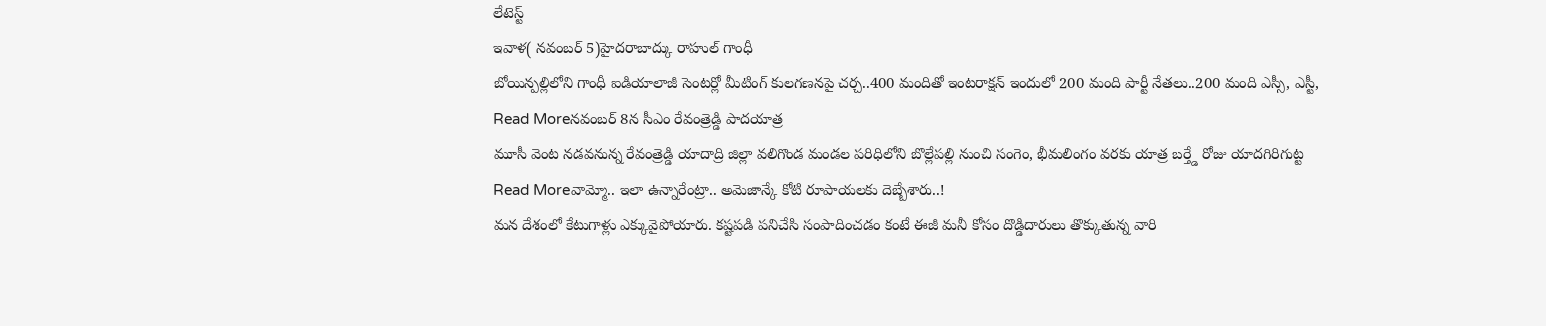లేటెస్ట్
ఇవాళ( నవంబర్ 5)హైదరాబాద్కు రాహుల్ గాంధీ
బోయిన్పల్లిలోని గాంధీ ఐడియాలాజీ సెంటర్లో మీటింగ్ కులగణనపై చర్చ..400 మందితో ఇంటరాక్షన్ ఇందులో 200 మంది పార్టీ నేతలు..200 మంది ఎస్సీ, ఎస్టీ,
Read Moreనవంబర్ 8న సీఎం రేవంత్రెడ్డి పాదయాత్ర
మూసీ వెంట నడవనున్న రేవంత్రెడ్డి యాదాద్రి జిల్లా వలిగొండ మండల పరిధిలోని బొల్లేపల్లి నుంచి సంగెం, భీమలింగం వరకు యాత్ర బర్త్డే రోజు యాదగిరిగుట్ట
Read Moreవామ్మో.. ఇలా ఉన్నారేంట్రా.. అమెజాన్కే కోటి రూపాయలకు దెబ్బేశారు..!
మన దేశంలో కేటుగాళ్లు ఎక్కువైపోయారు. కష్టపడి పనిచేసి సంపాదించడం కంటే ఈజీ మనీ కోసం దొడ్డిదారులు తొక్కుతున్న వారి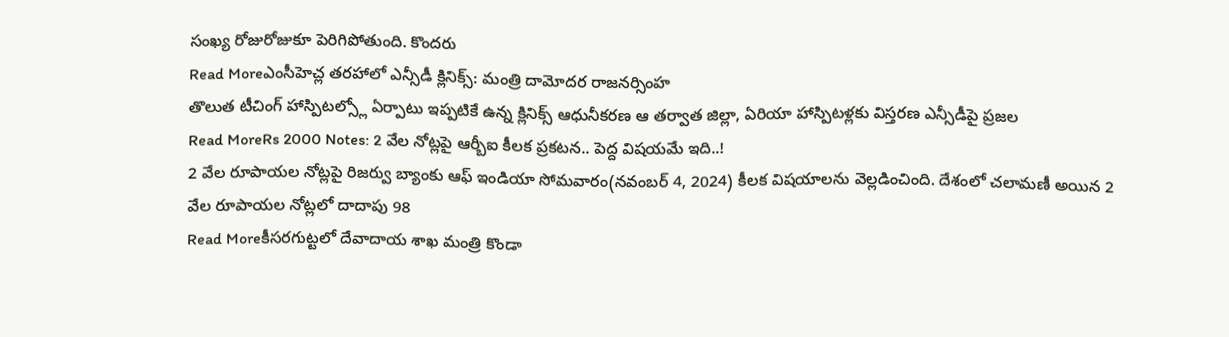సంఖ్య రోజురోజుకూ పెరిగిపోతుంది. కొందరు
Read Moreఎంసీహెచ్ల తరహాలో ఎన్సీడీ క్లినిక్స్: మంత్రి దామోదర రాజనర్సింహ
తొలుత టీచింగ్ హాస్పిటల్స్లో ఏర్పాటు ఇప్పటికే ఉన్న క్లినిక్స్ ఆధునీకరణ ఆ తర్వాత జిల్లా, ఏరియా హాస్పిటళ్లకు విస్తరణ ఎన్సీడీపై ప్రజల
Read MoreRs 2000 Notes: 2 వేల నోట్లపై ఆర్బీఐ కీలక ప్రకటన.. పెద్ద విషయమే ఇది..!
2 వేల రూపాయల నోట్లపై రిజర్వు బ్యాంకు ఆఫ్ ఇండియా సోమవారం(నవంబర్ 4, 2024) కీలక విషయాలను వెల్లడించింది. దేశంలో చలామణీ అయిన 2 వేల రూపాయల నోట్లలో దాదాపు 98
Read Moreకీసరగుట్టలో దేవాదాయ శాఖ మంత్రి కొండా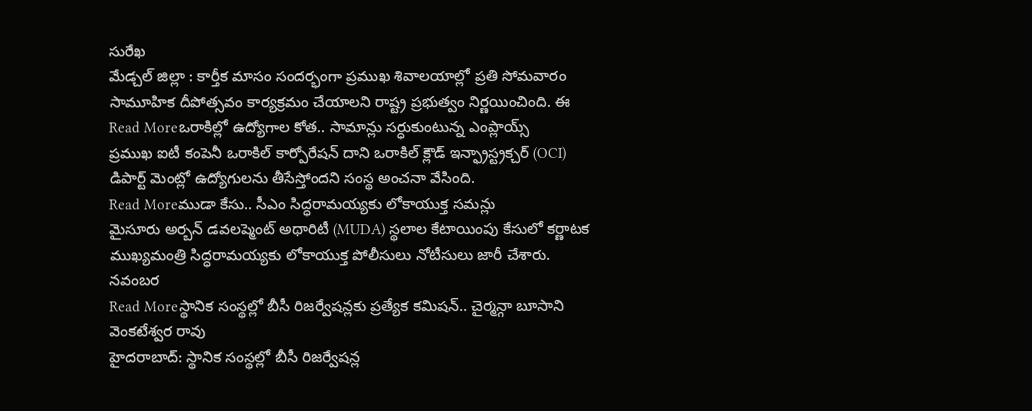సురేఖ
మేడ్చల్ జిల్లా : కార్తీక మాసం సందర్భంగా ప్రముఖ శివాలయాల్లో ప్రతి సోమవారం సామూహిక దీపోత్సవం కార్యక్రమం చేయాలని రాష్ట్ర ప్రభుత్వం నిర్ణయించింది. ఈ
Read Moreఒరాకిల్లో ఉద్యోగాల కోత.. సామాన్లు సర్ధుకుంటున్న ఎంప్లాయ్స్
ప్రముఖ ఐటీ కంపెనీ ఒరాకిల్ కార్పోరేషన్ దాని ఒరాకిల్ క్లౌడ్ ఇన్ఫ్రాస్ట్రక్చర్ (OCI) డిపార్ట్ మెంట్లో ఉద్యోగులను తీసేస్తోందని సంస్థ అంచనా వేసింది.
Read Moreముడా కేసు.. సీఎం సిద్ధరామయ్యకు లోకాయుక్త సమన్లు
మైసూరు అర్బన్ డవలప్మెంట్ అథారిటీ (MUDA) స్థలాల కేటాయింపు కేసులో కర్ణాటక ముఖ్యమంత్రి సిద్ధరామయ్యకు లోకాయుక్త పోలీసులు నోటీసులు జారీ చేశారు. నవంబర
Read Moreస్థానిక సంస్థల్లో బీసీ రిజర్వేషన్లకు ప్రత్యేక కమిషన్.. చైర్మన్గా బూసాని వెంకటేశ్వర రావు
హైదరాబాద్: స్థానిక సంస్థల్లో బీసీ రిజర్వేషన్ల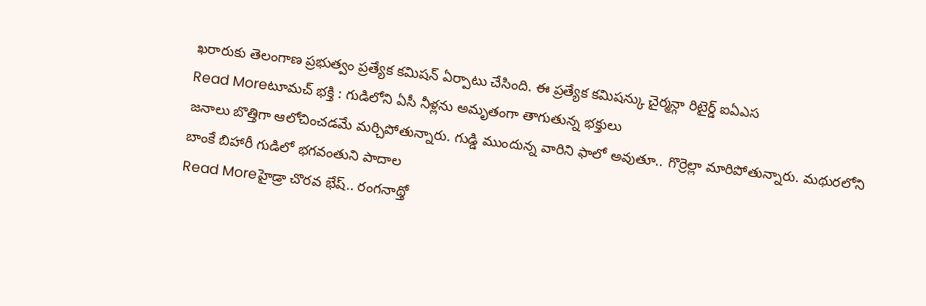ఖరారుకు తెలంగాణ ప్రభుత్వం ప్రత్యేక కమిషన్ ఏర్పాటు చేసింది. ఈ ప్రత్యేక కమిషన్కు చైర్మన్గా రిటైర్డ్ ఐఏఎస
Read Moreటూమచ్ భక్తి : గుడిలోని ఏసీ నీళ్లను అమృతంగా తాగుతున్న భక్తులు
జనాలు బొత్తిగా ఆలోచించడమే మర్చిపోతున్నారు. గుడ్డి ముందున్న వారిని ఫాలో అవుతూ.. గొర్రెల్లా మారిపోతున్నారు. మథురలోని బాంకే బిహారీ గుడిలో భగవంతుని పాదాల
Read Moreహైడ్రా చొరవ భేష్.. రంగనాథ్తో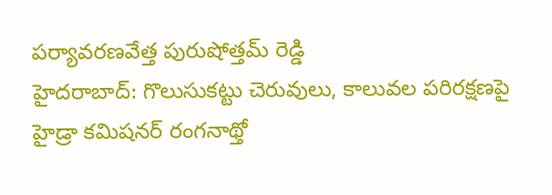పర్యావరణవేత్త పురుషోత్తమ్ రెడ్డి
హైదరాబాద్: గొలుసుకట్టు చెరువులు, కాలువల పరిరక్షణపై హైడ్రా కమిషనర్ రంగనాథ్తో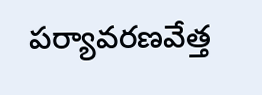పర్యావరణవేత్త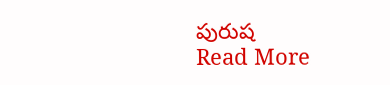పురుష
Read More